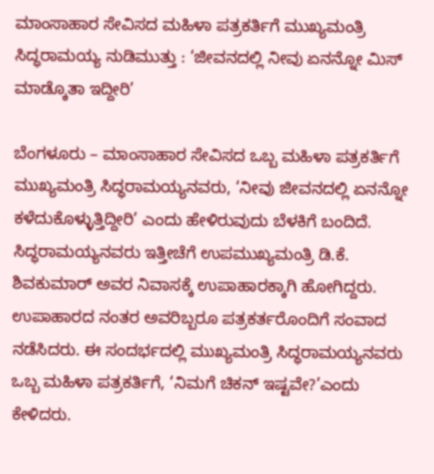ಮಾಂಸಾಹಾರ ಸೇವಿಸದ ಮಹಿಳಾ ಪತ್ರಕರ್ತಿಗೆ ಮುಖ್ಯಮಂತ್ರಿ ಸಿದ್ಧರಾಮಯ್ಯ ನುಡಿಮುತ್ತು : ‘ಜೀವನದಲ್ಲಿ ನೀವು ಏನನ್ನೋ ಮಿಸ್ ಮಾಡ್ಕೊತಾ ಇದ್ದೀರಿ’

ಬೆಂಗಳೂರು – ಮಾಂಸಾಹಾರ ಸೇವಿಸದ ಒಬ್ಬ ಮಹಿಳಾ ಪತ್ರಕರ್ತಿಗೆ ಮುಖ್ಯಮಂತ್ರಿ ಸಿದ್ಧರಾಮಯ್ಯನವರು, ‘ನೀವು ಜೀವನದಲ್ಲಿ ಏನನ್ನೋ ಕಳೆದುಕೊಳ್ಳುತ್ತಿದ್ದೀರಿ’ ಎಂದು ಹೇಳಿರುವುದು ಬೆಳಕಿಗೆ ಬಂದಿದೆ. ಸಿದ್ಧರಾಮಯ್ಯನವರು ಇತ್ತೀಚೆಗೆ ಉಪಮುಖ್ಯಮಂತ್ರಿ ಡಿ.ಕೆ. ಶಿವಕುಮಾರ್ ಅವರ ನಿವಾಸಕ್ಕೆ ಉಪಾಹಾರಕ್ಕಾಗಿ ಹೋಗಿದ್ದರು. ಉಪಾಹಾರದ ನಂತರ ಅವರಿಬ್ಬರೂ ಪತ್ರಕರ್ತರೊಂದಿಗೆ ಸಂವಾದ ನಡೆಸಿದರು. ಈ ಸಂದರ್ಭದಲ್ಲಿ ಮುಖ್ಯಮಂತ್ರಿ ಸಿದ್ಧರಾಮಯ್ಯನವರು ಒಬ್ಬ ಮಹಿಳಾ ಪತ್ರಕರ್ತಿಗೆ, ‘ನಿಮಗೆ ಚಿಕನ್ ಇಷ್ಟವೇ?’ಎಂದು ಕೇಳಿದರು.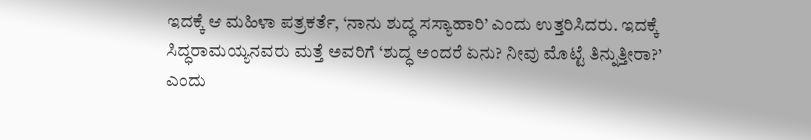ಇದಕ್ಕೆ ಆ ಮಹಿಳಾ ಪತ್ರಕರ್ತೆ, ‘ನಾನು ಶುದ್ಧ ಸಸ್ಯಾಹಾರಿ’ ಎಂದು ಉತ್ತರಿಸಿದರು. ಇದಕ್ಕೆ ಸಿದ್ಧರಾಮಯ್ಯನವರು ಮತ್ತೆ ಅವರಿಗೆ ‘ಶುದ್ಧ ಅಂದರೆ ಏನು? ನೀವು ಮೊಟ್ಟೆ ತಿನ್ನುತ್ತೀರಾ?’ ಎಂದು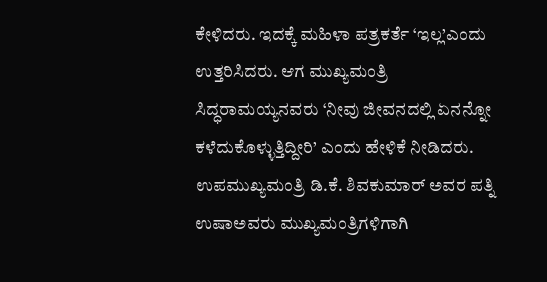ಕೇಳಿದರು. ಇದಕ್ಕೆ ಮಹಿಳಾ ಪತ್ರಕರ್ತೆ ‘ಇಲ್ಲ’ಎಂದು ಉತ್ತರಿಸಿದರು. ಆಗ ಮುಖ್ಯಮಂತ್ರಿ ಸಿದ್ಧರಾಮಯ್ಯನವರು ‘ನೀವು ಜೀವನದಲ್ಲಿ ಏನನ್ನೋ ಕಳೆದುಕೊಳ್ಳುತ್ತಿದ್ದೀರಿ’ ಎಂದು ಹೇಳಿಕೆ ನೀಡಿದರು. ಉಪಮುಖ್ಯಮಂತ್ರಿ ಡಿ.ಕೆ. ಶಿವಕುಮಾರ್ ಅವರ ಪತ್ನಿ ಉಷಾಅವರು ಮುಖ್ಯಮಂತ್ರಿಗಳಿಗಾಗಿ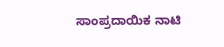ಸಾಂಪ್ರದಾಯಿಕ ನಾಟಿ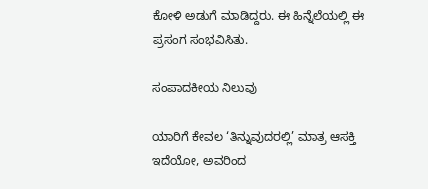ಕೋಳಿ ಅಡುಗೆ ಮಾಡಿದ್ದರು. ಈ ಹಿನ್ನೆಲೆಯಲ್ಲಿ ಈ ಪ್ರಸಂಗ ಸಂಭವಿಸಿತು.

ಸಂಪಾದಕೀಯ ನಿಲುವು

ಯಾರಿಗೆ ಕೇವಲ ‘ತಿನ್ನುವುದರಲ್ಲಿ’ ಮಾತ್ರ ಆಸಕ್ತಿ ಇದೆಯೋ, ಅವರಿಂದ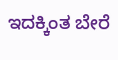ಇದಕ್ಕಿಂತ ಬೇರೆ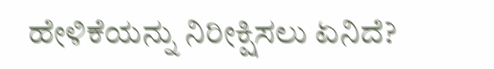ಹೇಳಿಕೆಯನ್ನು ನಿರೀಕ್ಷಿಸಲು ಏನಿದೆ?